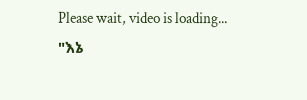Please wait, video is loading...
"እኔ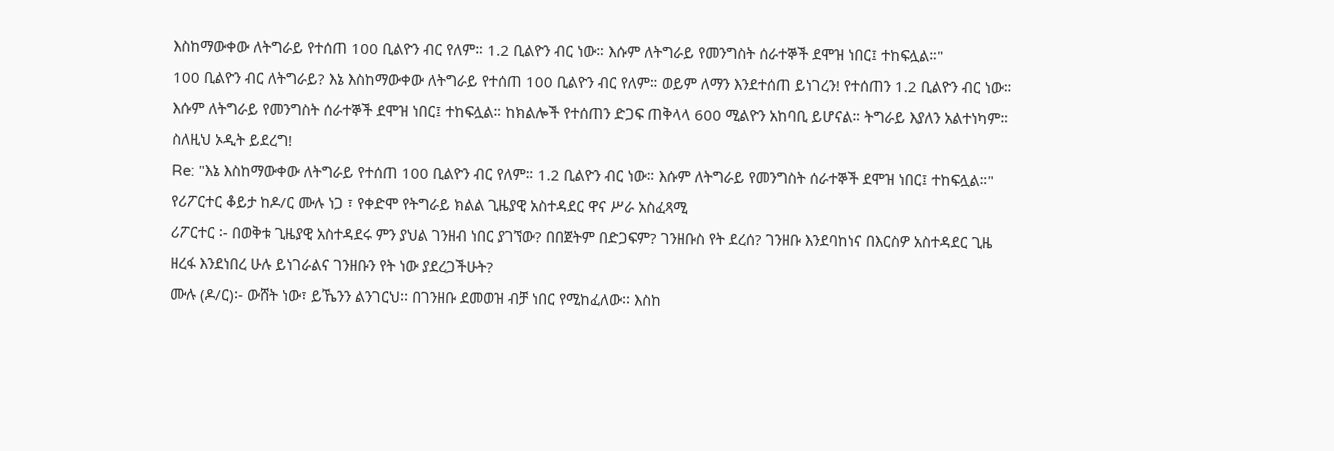እስከማውቀው ለትግራይ የተሰጠ 100 ቢልዮን ብር የለም። 1.2 ቢልዮን ብር ነው። እሱም ለትግራይ የመንግስት ሰራተኞች ደሞዝ ነበር፤ ተከፍሏል።"
100 ቢልዮን ብር ለትግራይ? እኔ እስከማውቀው ለትግራይ የተሰጠ 100 ቢልዮን ብር የለም። ወይም ለማን እንደተሰጠ ይነገረን! የተሰጠን 1.2 ቢልዮን ብር ነው። እሱም ለትግራይ የመንግስት ሰራተኞች ደሞዝ ነበር፤ ተከፍሏል። ከክልሎች የተሰጠን ድጋፍ ጠቅላላ 600 ሚልዮን አከባቢ ይሆናል። ትግራይ እያለን አልተነካም። ስለዚህ ኦዲት ይደረግ!
Re: "እኔ እስከማውቀው ለትግራይ የተሰጠ 100 ቢልዮን ብር የለም። 1.2 ቢልዮን ብር ነው። እሱም ለትግራይ የመንግስት ሰራተኞች ደሞዝ ነበር፤ ተከፍሏል።"
የሪፖርተር ቆይታ ከዶ/ር ሙሉ ነጋ ፣ የቀድሞ የትግራይ ክልል ጊዜያዊ አስተዳደር ዋና ሥራ አስፈጻሚ
ሪፖርተር ፡- በወቅቱ ጊዜያዊ አስተዳደሩ ምን ያህል ገንዘብ ነበር ያገኘው? በበጀትም በድጋፍም? ገንዘቡስ የት ደረሰ? ገንዘቡ እንደባከነና በእርስዎ አስተዳደር ጊዜ ዘረፋ እንደነበረ ሁሉ ይነገራልና ገንዘቡን የት ነው ያደረጋችሁት?
ሙሉ (ዶ/ር)፡- ውሸት ነው፣ ይኼንን ልንገርህ፡፡ በገንዘቡ ደመወዝ ብቻ ነበር የሚከፈለው፡፡ እስከ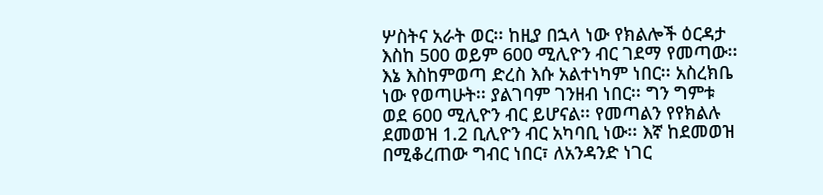ሦስትና አራት ወር፡፡ ከዚያ በኋላ ነው የክልሎች ዕርዳታ እስከ 500 ወይም 600 ሚሊዮን ብር ገደማ የመጣው፡፡ እኔ እስከምወጣ ድረስ እሱ አልተነካም ነበር፡፡ አስረክቤ ነው የወጣሁት፡፡ ያልገባም ገንዘብ ነበር፡፡ ግን ግምቱ ወደ 600 ሚሊዮን ብር ይሆናል፡፡ የመጣልን የየክልሉ ደመወዝ 1.2 ቢሊዮን ብር አካባቢ ነው፡፡ እኛ ከደመወዝ በሚቆረጠው ግብር ነበር፣ ለአንዳንድ ነገር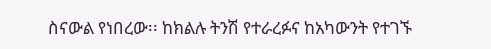ስናውል የነበረው፡፡ ከክልሉ ትንሽ የተራረፉና ከአካውንት የተገኙ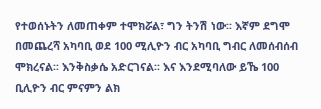የተወሰኑትን ለመጠቀም ተሞክሯል፣ ግን ትንሽ ነው፡፡ እኛም ደግሞ በመጨረሻ አካባቢ ወደ 100 ሚሊዮን ብር አካባቢ ግብር ለመሰብሰብ ሞክረናል፡፡ እንቅስቃሴ አድርገናል፡፡ እና እንደሚባለው ይኼ 100 ቢሊዮን ብር ምናምን ልክ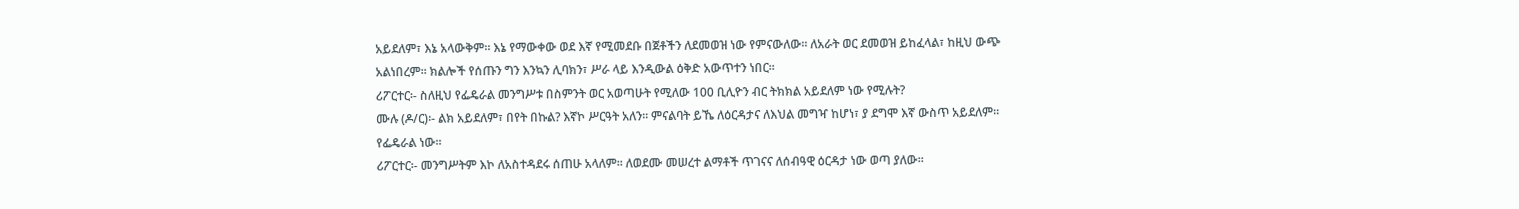አይደለም፣ እኔ አላውቅም፡፡ እኔ የማውቀው ወደ እኛ የሚመደቡ በጀቶችን ለደመወዝ ነው የምናውለው፡፡ ለአራት ወር ደመወዝ ይከፈላል፣ ከዚህ ውጭ አልነበረም፡፡ ክልሎች የሰጡን ግን እንኳን ሊባክን፣ ሥራ ላይ እንዲውል ዕቅድ አውጥተን ነበር፡፡
ሪፖርተር፡- ስለዚህ የፌዴራል መንግሥቱ በስምንት ወር አወጣሁት የሚለው 100 ቢሊዮን ብር ትክክል አይደለም ነው የሚሉት?
ሙሉ (ዶ/ር)፡- ልክ አይደለም፣ በየት በኩል? እኛኮ ሥርዓት አለን፡፡ ምናልባት ይኼ ለዕርዳታና ለእህል መግዣ ከሆነ፣ ያ ደግሞ እኛ ውስጥ አይደለም፡፡ የፌዴራል ነው፡፡
ሪፖርተር፡- መንግሥትም እኮ ለአስተዳደሩ ሰጠሁ አላለም፡፡ ለወደሙ መሠረተ ልማቶች ጥገናና ለሰብዓዊ ዕርዳታ ነው ወጣ ያለው፡፡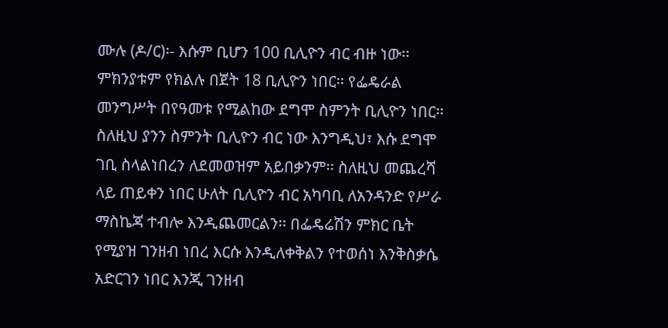ሙሉ (ዶ/ር)፡- እሱም ቢሆን 100 ቢሊዮን ብር ብዙ ነው፡፡ ምክንያቱም የክልሉ በጀት 18 ቢሊዮን ነበር፡፡ የፌዴራል መንግሥት በየዓመቱ የሚልከው ደግሞ ስምንት ቢሊዮን ነበር፡፡ ስለዚህ ያንን ስምንት ቢሊዮን ብር ነው እንግዲህ፣ እሱ ደግሞ ገቢ ስላልነበረን ለደመወዝም አይበቃንም፡፡ ስለዚህ መጨረሻ ላይ ጠይቀን ነበር ሁለት ቢሊዮን ብር አካባቢ ለአንዳንድ የሥራ ማስኬጃ ተብሎ እንዲጨመርልን፡፡ በፌዴሬሽን ምክር ቤት የሚያዝ ገንዘብ ነበረ እርሱ እንዲለቀቅልን የተወሰነ እንቅስቃሴ አድርገን ነበር እንጂ ገንዘብ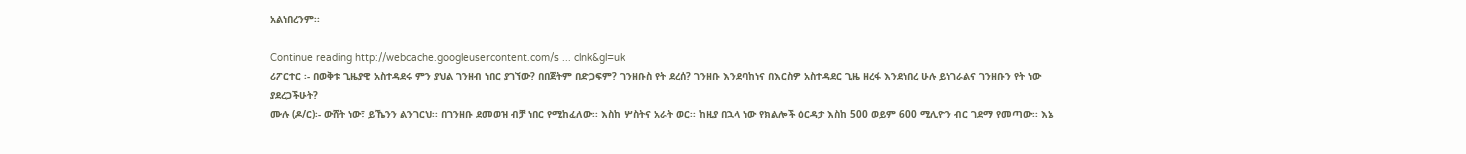አልነበረንም፡፡

Continue reading http://webcache.googleusercontent.com/s ... clnk&gl=uk
ሪፖርተር ፡- በወቅቱ ጊዜያዊ አስተዳደሩ ምን ያህል ገንዘብ ነበር ያገኘው? በበጀትም በድጋፍም? ገንዘቡስ የት ደረሰ? ገንዘቡ እንደባከነና በእርስዎ አስተዳደር ጊዜ ዘረፋ እንደነበረ ሁሉ ይነገራልና ገንዘቡን የት ነው ያደረጋችሁት?
ሙሉ (ዶ/ር)፡- ውሸት ነው፣ ይኼንን ልንገርህ፡፡ በገንዘቡ ደመወዝ ብቻ ነበር የሚከፈለው፡፡ እስከ ሦስትና አራት ወር፡፡ ከዚያ በኋላ ነው የክልሎች ዕርዳታ እስከ 500 ወይም 600 ሚሊዮን ብር ገደማ የመጣው፡፡ እኔ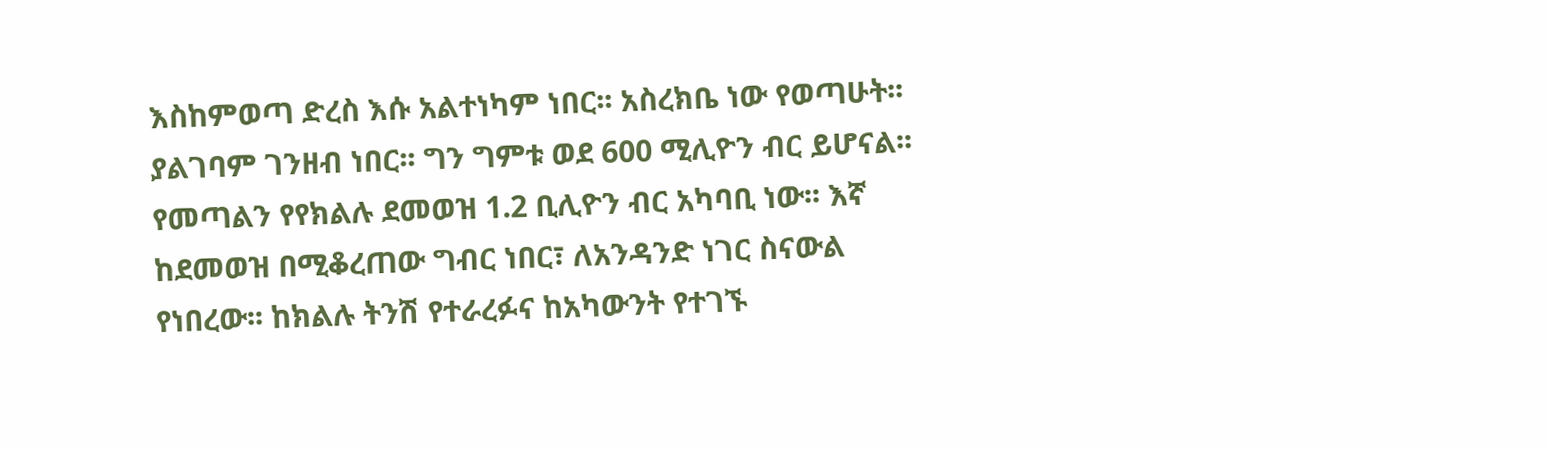እስከምወጣ ድረስ እሱ አልተነካም ነበር፡፡ አስረክቤ ነው የወጣሁት፡፡ ያልገባም ገንዘብ ነበር፡፡ ግን ግምቱ ወደ 600 ሚሊዮን ብር ይሆናል፡፡ የመጣልን የየክልሉ ደመወዝ 1.2 ቢሊዮን ብር አካባቢ ነው፡፡ እኛ ከደመወዝ በሚቆረጠው ግብር ነበር፣ ለአንዳንድ ነገር ስናውል የነበረው፡፡ ከክልሉ ትንሽ የተራረፉና ከአካውንት የተገኙ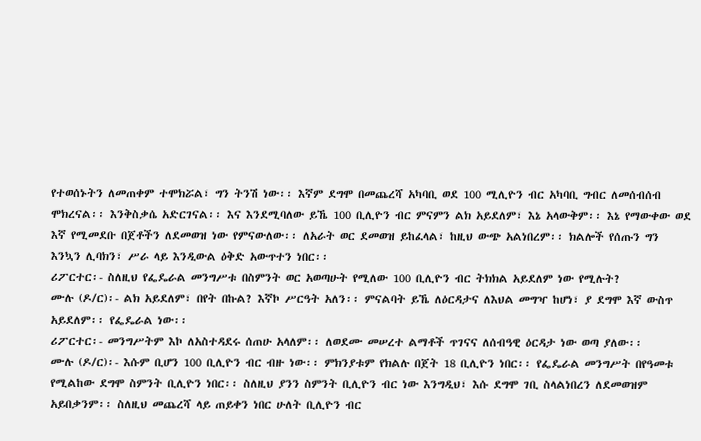የተወሰኑትን ለመጠቀም ተሞክሯል፣ ግን ትንሽ ነው፡፡ እኛም ደግሞ በመጨረሻ አካባቢ ወደ 100 ሚሊዮን ብር አካባቢ ግብር ለመሰብሰብ ሞክረናል፡፡ እንቅስቃሴ አድርገናል፡፡ እና እንደሚባለው ይኼ 100 ቢሊዮን ብር ምናምን ልክ አይደለም፣ እኔ አላውቅም፡፡ እኔ የማውቀው ወደ እኛ የሚመደቡ በጀቶችን ለደመወዝ ነው የምናውለው፡፡ ለአራት ወር ደመወዝ ይከፈላል፣ ከዚህ ውጭ አልነበረም፡፡ ክልሎች የሰጡን ግን እንኳን ሊባክን፣ ሥራ ላይ እንዲውል ዕቅድ አውጥተን ነበር፡፡
ሪፖርተር፡- ስለዚህ የፌዴራል መንግሥቱ በስምንት ወር አወጣሁት የሚለው 100 ቢሊዮን ብር ትክክል አይደለም ነው የሚሉት?
ሙሉ (ዶ/ር)፡- ልክ አይደለም፣ በየት በኩል? እኛኮ ሥርዓት አለን፡፡ ምናልባት ይኼ ለዕርዳታና ለእህል መግዣ ከሆነ፣ ያ ደግሞ እኛ ውስጥ አይደለም፡፡ የፌዴራል ነው፡፡
ሪፖርተር፡- መንግሥትም እኮ ለአስተዳደሩ ሰጠሁ አላለም፡፡ ለወደሙ መሠረተ ልማቶች ጥገናና ለሰብዓዊ ዕርዳታ ነው ወጣ ያለው፡፡
ሙሉ (ዶ/ር)፡- እሱም ቢሆን 100 ቢሊዮን ብር ብዙ ነው፡፡ ምክንያቱም የክልሉ በጀት 18 ቢሊዮን ነበር፡፡ የፌዴራል መንግሥት በየዓመቱ የሚልከው ደግሞ ስምንት ቢሊዮን ነበር፡፡ ስለዚህ ያንን ስምንት ቢሊዮን ብር ነው እንግዲህ፣ እሱ ደግሞ ገቢ ስላልነበረን ለደመወዝም አይበቃንም፡፡ ስለዚህ መጨረሻ ላይ ጠይቀን ነበር ሁለት ቢሊዮን ብር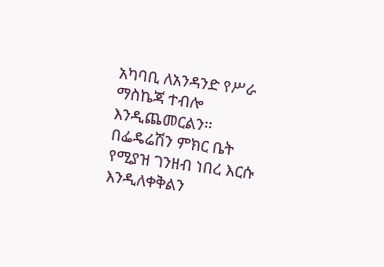አካባቢ ለአንዳንድ የሥራ ማስኬጃ ተብሎ እንዲጨመርልን፡፡ በፌዴሬሽን ምክር ቤት የሚያዝ ገንዘብ ነበረ እርሱ እንዲለቀቅልን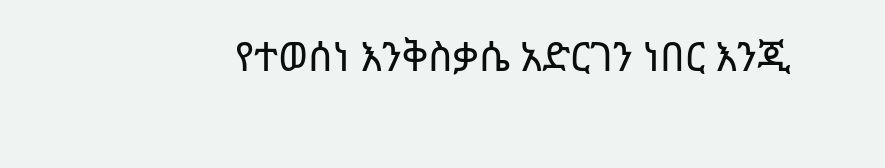የተወሰነ እንቅስቃሴ አድርገን ነበር እንጂ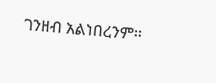ገንዘብ አልነበረንም፡፡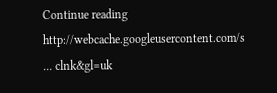Continue reading http://webcache.googleusercontent.com/s ... clnk&gl=uk